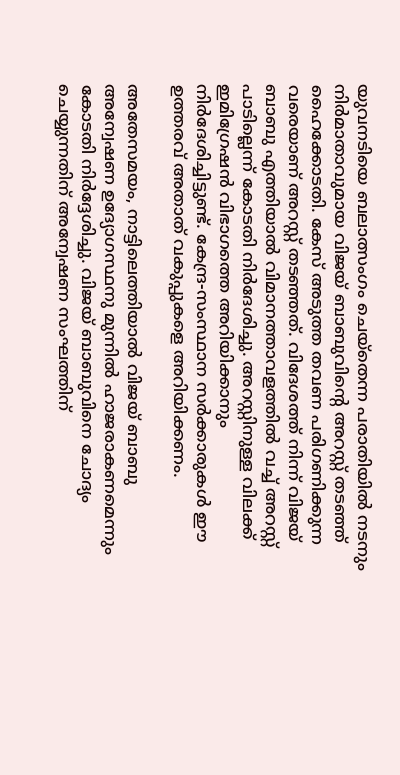യുവനടിയെ ബലാത്സംഗം ചെയ്‌തെന്ന പരാതിയില്‍ നടനും നിര്‍മാതാവുമായ വിജയ് ബാബുവിന്റെ അറസ്റ്റ് തടഞ്ഞ് ഹൈക്കോടതി. കേസ് അടുത്ത തവണ പരിഗണിക്കുന്ന വരെയാണ് അറസ്റ്റ് തടഞ്ഞത്. വിദേശത്ത് നിന്ന് വിജയ് ബാബു എത്തിയാല്‍ വിമാനത്താവളത്തില്‍ വച്ച് അറസ്റ്റ് പാടില്ലെന്ന് കോടതി നിര്‍ദേശിച്ചു. അറസ്റ്റിനുള്ള വിലക്ക് ഇമിഗ്രേഷന്‍ വിഭാഗത്തെ അറിയിക്കാനും നിര്‍ദേശിച്ചിട്ടുണ്ട്. കേന്ദ്ര-സംസ്ഥാന സര്‍ക്കാരുകള്‍ ഈ ഉത്തരവ് അതാത് വകുപ്പുകളെ അറിയിക്കണം.

അതേസമയം, നാട്ടിലെത്തിയാല്‍ വിജയ് ബാബു അന്വേഷണ ഉദ്യോഗസ്ഥനു മുന്നില്‍ ഹാജരാകണമെന്നും കോടതി നിര്‍ദ്ദേശിച്ചു. വിജയ് ബാബുവിനെ ചോദ്യം ചെയ്യുന്നതിന് അന്വേഷണ സംഘത്തിന്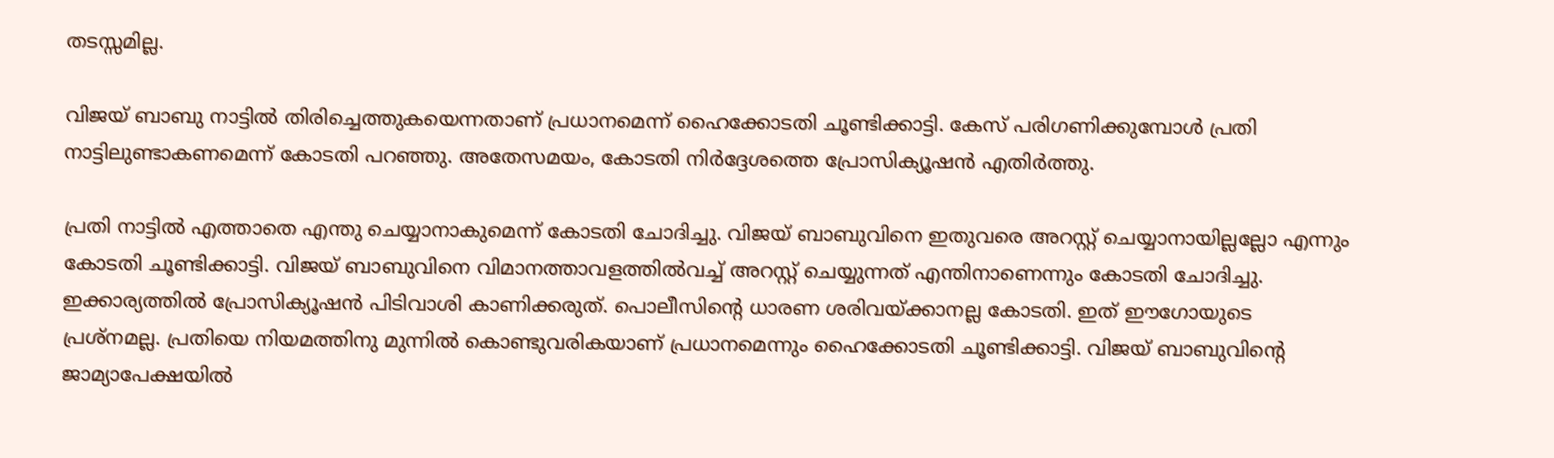തടസ്സമില്ല.

വിജയ് ബാബു നാട്ടില്‍ തിരിച്ചെത്തുകയെന്നതാണ് പ്രധാനമെന്ന് ഹൈക്കോടതി ചൂണ്ടിക്കാട്ടി. കേസ് പരിഗണിക്കുമ്പോള്‍ പ്രതി നാട്ടിലുണ്ടാകണമെന്ന് കോടതി പറഞ്ഞു. അതേസമയം, കോടതി നിര്‍ദ്ദേശത്തെ പ്രോസിക്യൂഷന്‍ എതിര്‍ത്തു.

പ്രതി നാട്ടില്‍ എത്താതെ എന്തു ചെയ്യാനാകുമെന്ന് കോടതി ചോദിച്ചു. വിജയ് ബാബുവിനെ ഇതുവരെ അറസ്റ്റ് ചെയ്യാനായില്ലല്ലോ എന്നും കോടതി ചൂണ്ടിക്കാട്ടി. വിജയ് ബാബുവിനെ വിമാനത്താവളത്തില്‍വച്ച് അറസ്റ്റ് ചെയ്യുന്നത് എന്തിനാണെന്നും കോടതി ചോദിച്ചു. ഇക്കാര്യത്തില്‍ പ്രോസിക്യൂഷന്‍ പിടിവാശി കാണിക്കരുത്. പൊലീസിന്റെ ധാരണ ശരിവയ്ക്കാനല്ല കോടതി. ഇത് ഈഗോയുടെ പ്രശ്‌നമല്ല. പ്രതിയെ നിയമത്തിനു മുന്നില്‍ കൊണ്ടുവരികയാണ് പ്രധാനമെന്നും ഹൈക്കോടതി ചൂണ്ടിക്കാട്ടി. വിജയ് ബാബുവിന്റെ ജാമ്യാപേക്ഷയില്‍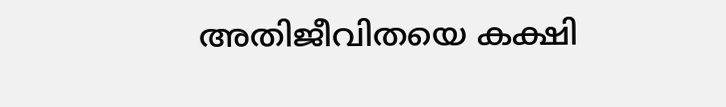അതിജീവിതയെ കക്ഷി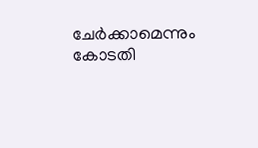ചേര്‍ക്കാമെന്നും കോടതി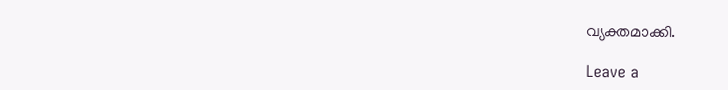വ്യക്തമാക്കി.

Leave a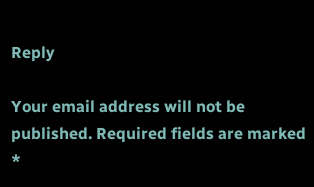Reply

Your email address will not be published. Required fields are marked *